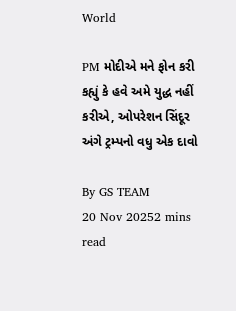World

PM મોદીએ મને ફોન કરી કહ્યું કે હવે અમે યુદ્ધ નહીં કરીએ, ઓપરેશન સિંદૂર અંગે ટ્રમ્પનો વધુ એક દાવો

By GS TEAM
20 Nov 20252 mins read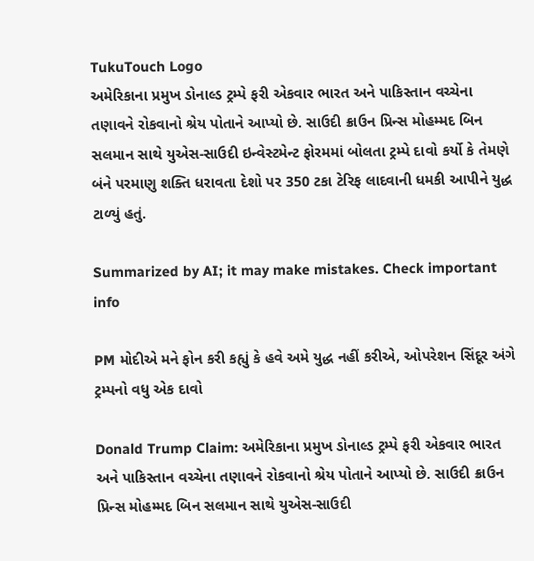TukuTouch Logo
અમેરિકાના પ્રમુખ ડોનાલ્ડ ટ્રમ્પે ફરી એકવાર ભારત અને પાકિસ્તાન વચ્ચેના તણાવને રોકવાનો શ્રેય પોતાને આપ્યો છે. સાઉદી ક્રાઉન પ્રિન્સ મોહમ્મદ બિન સલમાન સાથે યુએસ-સાઉદી ઇન્વેસ્ટમેન્ટ ફોરમમાં બોલતા ટ્રમ્પે દાવો કર્યો કે તેમણે બંને પરમાણુ શક્તિ ધરાવતા દેશો પર 350 ટકા ટેરિફ લાદવાની ધમકી આપીને યુદ્ધ ટાળ્યું હતું.

Summarized by AI; it may make mistakes. Check important info

PM મોદીએ મને ફોન કરી કહ્યું કે હવે અમે યુદ્ધ નહીં કરીએ, ઓપરેશન સિંદૂર અંગે ટ્રમ્પનો વધુ એક દાવો

Donald Trump Claim: અમેરિકાના પ્રમુખ ડોનાલ્ડ ટ્રમ્પે ફરી એકવાર ભારત અને પાકિસ્તાન વચ્ચેના તણાવને રોકવાનો શ્રેય પોતાને આપ્યો છે. સાઉદી ક્રાઉન પ્રિન્સ મોહમ્મદ બિન સલમાન સાથે યુએસ-સાઉદી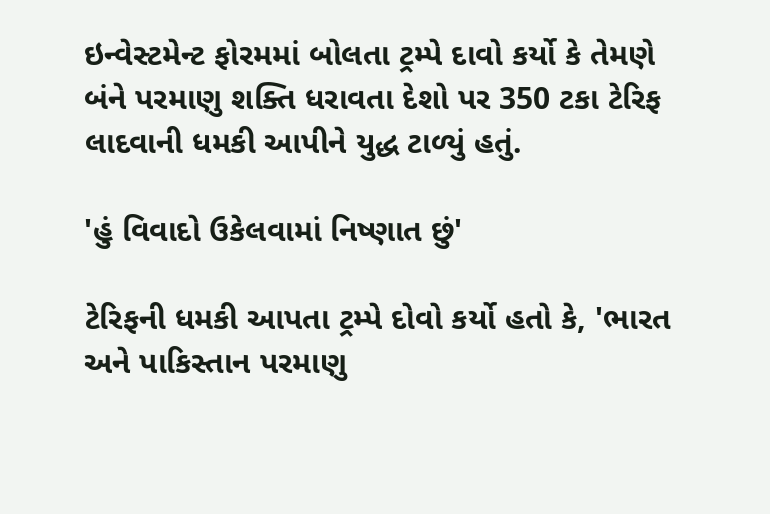ઇન્વેસ્ટમેન્ટ ફોરમમાં બોલતા ટ્રમ્પે દાવો કર્યો કે તેમણે બંને પરમાણુ શક્તિ ધરાવતા દેશો પર 350 ટકા ટેરિફ લાદવાની ધમકી આપીને યુદ્ધ ટાળ્યું હતું.

'હું વિવાદો ઉકેલવામાં નિષ્ણાત છું'

ટેરિફની ધમકી આપતા ટ્રમ્પે દોવો કર્યો હતો કે, 'ભારત અને પાકિસ્તાન પરમાણુ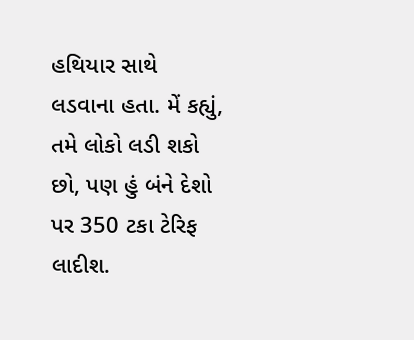હથિયાર સાથે લડવાના હતા. મેં કહ્યું, તમે લોકો લડી શકો છો, પણ હું બંને દેશો પર 350 ટકા ટેરિફ લાદીશ.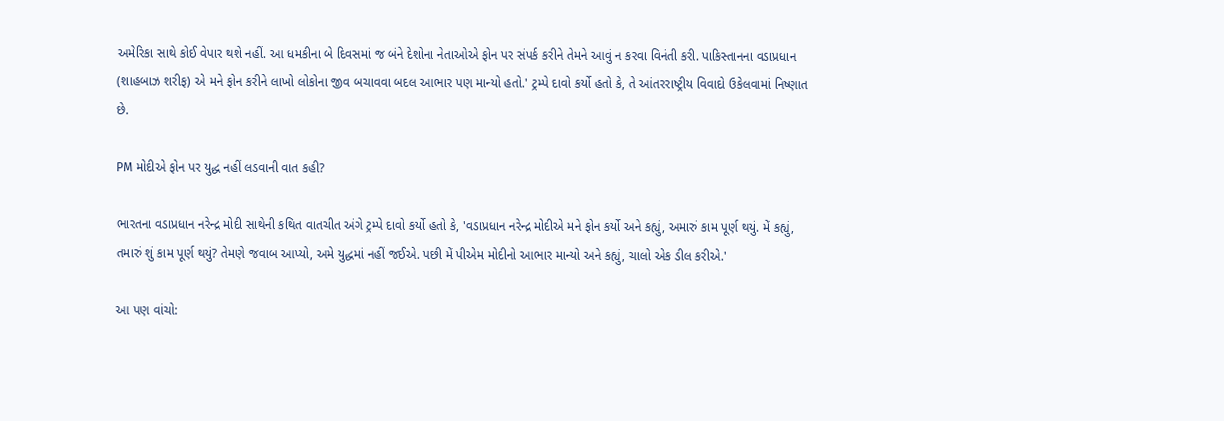અમેરિકા સાથે કોઈ વેપાર થશે નહીં. આ ધમકીના બે દિવસમાં જ બંને દેશોના નેતાઓએ ફોન પર સંપર્ક કરીને તેમને આવું ન કરવા વિનંતી કરી. પાકિસ્તાનના વડાપ્રધાન (શાહબાઝ શરીફ) એ મને ફોન કરીને લાખો લોકોના જીવ બચાવવા બદલ આભાર પણ માન્યો હતો.' ટ્રમ્પે દાવો કર્યો હતો કે, તે આંતરરાષ્ટ્રીય વિવાદો ઉકેલવામાં નિષ્ણાત છે.

PM મોદીએ ફોન પર યુદ્ધ નહીં લડવાની વાત કહી?

ભારતના વડાપ્રધાન નરેન્દ્ર મોદી સાથેની કથિત વાતચીત અંગે ટ્રમ્પે દાવો કર્યો હતો કે, 'વડાપ્રધાન નરેન્દ્ર મોદીએ મને ફોન કર્યો અને કહ્યું, અમારું કામ પૂર્ણ થયું. મેં કહ્યું, તમારું શું કામ પૂર્ણ થયું? તેમણે જવાબ આપ્યો, અમે યુદ્ધમાં નહીં જઈએ. પછી મેં પીએમ મોદીનો આભાર માન્યો અને કહ્યું, ચાલો એક ડીલ કરીએ.'

આ પણ વાંચો: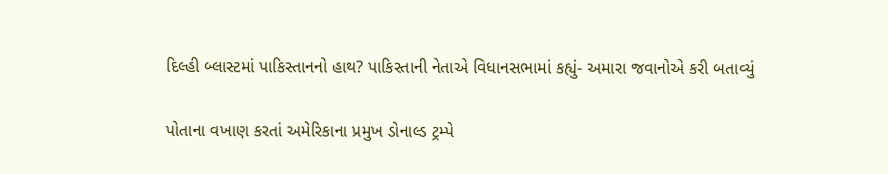દિલ્હી બ્લાસ્ટમાં પાકિસ્તાનનો હાથ? પાકિસ્તાની નેતાએ વિધાનસભામાં કહ્યું- અમારા જવાનોએ કરી બતાવ્યું

પોતાના વખાણ કરતાં અમેરિકાના પ્રમુખ ડોનાલ્ડ ટ્રમ્પે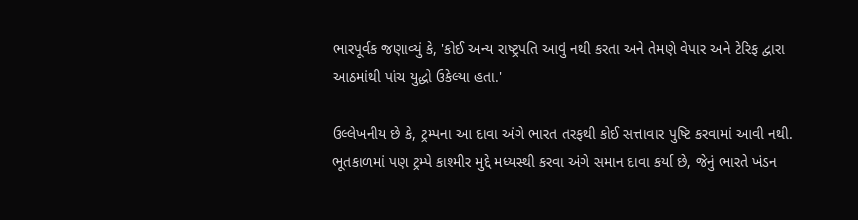ભારપૂર્વક જણાવ્યું કે, 'કોઈ અન્ય રાષ્ટ્રપતિ આવું નથી કરતા અને તેમણે વેપાર અને ટેરિફ દ્વારા આઠમાંથી પાંચ યુદ્ધો ઉકેલ્યા હતા.'

ઉલ્લેખનીય છે કે, ટ્રમ્પના આ દાવા અંગે ભારત તરફથી કોઈ સત્તાવાર પુષ્ટિ કરવામાં આવી નથી. ભૂતકાળમાં પણ ટ્રમ્પે કાશ્મીર મુદ્દે મધ્યસ્થી કરવા અંગે સમાન દાવા કર્યા છે, જેનું ભારતે ખંડન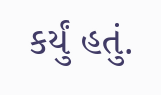કર્યું હતું.